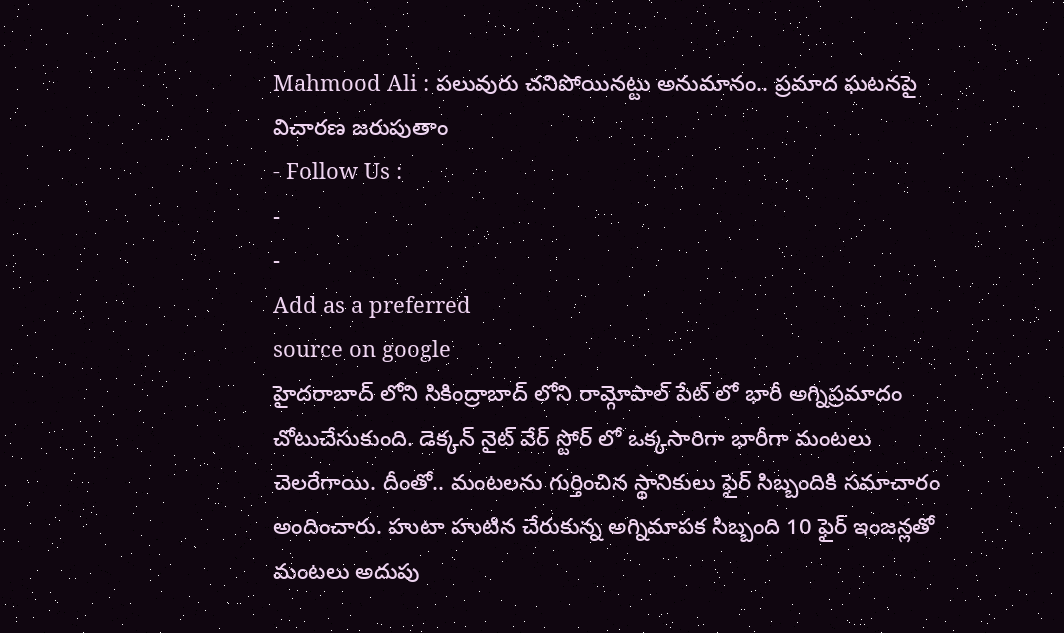Mahmood Ali : పలువురు చనిపోయినట్టు అనుమానం.. ప్రమాద ఘటనపై విచారణ జరుపుతాం
- Follow Us :
-
-
Add as a preferred
source on google
హైదరాబాద్ లోని సికింద్రాబాద్ లోని రామ్గోపాల్ పేట్ లో భారీ అగ్నిప్రమాదం చోటుచేసుకుంది. డెక్కన్ నైట్ వేర్ స్టోర్ లో ఒక్కసారిగా భారీగా మంటలు చెలరేగాయి. దీంతో.. మంటలను గుర్తించిన స్థానికులు ఫైర్ సిబ్బందికి సమాచారం అందించారు. హుటా హుటిన చేరుకున్న అగ్నిమాపక సిబ్బంది 10 ఫైర్ ఇంజన్లతో మంటలు అదుపు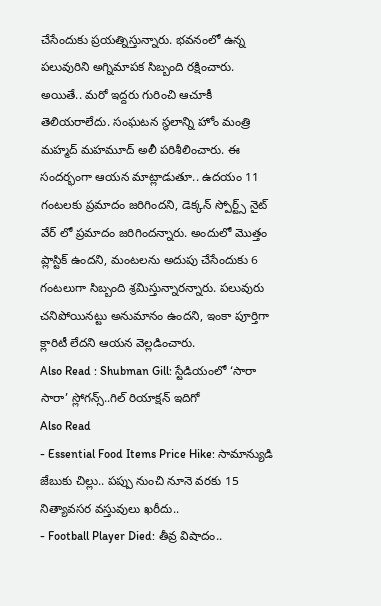చేసేందుకు ప్రయత్నిస్తున్నారు. భవనంలో ఉన్న పలువురిని అగ్నిమాపక సిబ్బంది రక్షించారు. అయితే.. మరో ఇద్దరు గురించి ఆచూకీ తెలియరాలేదు. సంఘటన స్థలాన్ని హోం మంత్రి మహ్మద్ మహమూద్ అలీ పరిశీలించారు. ఈ సందర్భంగా ఆయన మాట్లాడుతూ.. ఉదయం 11 గంటలకు ప్రమాదం జరిగిందని, డెక్కన్ స్పోర్ట్స్ నైట్ వేర్ లో ప్రమాదం జరిగిందన్నారు. అందులో మొత్తం ప్లాస్టిక్ ఉందని, మంటలను అదుపు చేసేందుకు 6 గంటలుగా సిబ్బంది శ్రమిస్తున్నారన్నారు. పలువురు చనిపోయినట్టు అనుమానం ఉందని, ఇంకా పూర్తిగా క్లారిటీ లేదని ఆయన వెల్లడించారు.
Also Read : Shubman Gill: స్టేడియంలో ‘సారా సారా’ స్లోగన్స్..గిల్ రియాక్షన్ ఇదిగో
Also Read
- Essential Food Items Price Hike: సామాన్యుడి జేబుకు చిల్లు.. పప్పు నుంచి నూనె వరకు 15 నిత్యావసర వస్తువులు ఖరీదు..
- Football Player Died: తీవ్ర విషాదం..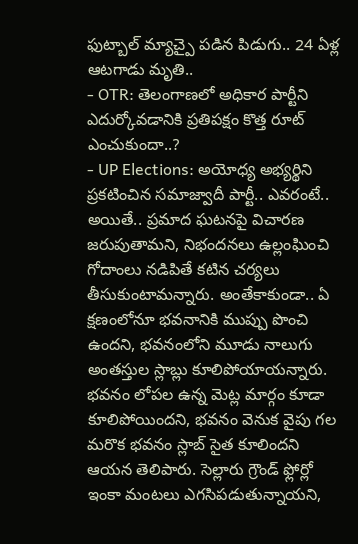ఫుట్బాల్ మ్యాచ్పై పడిన పిడుగు.. 24 ఏళ్ల ఆటగాడు మృతి..
- OTR: తెలంగాణలో అధికార పార్టీని ఎదుర్కోవడానికి ప్రతిపక్షం కొత్త రూట్ ఎంచుకుందా..?
- UP Elections: అయోధ్య అభ్యర్థిని ప్రకటించిన సమాజ్వాదీ పార్టీ.. ఎవరంటే..
అయితే.. ప్రమాద ఘటనపై విచారణ జరుపుతామని, నిభందనలు ఉల్లంఘించి గోదాంలు నడిపితే కటిన చర్యలు తీసుకుంటామన్నారు. అంతేకాకుండా.. ఏ క్షణంలోనూ భవనానికి ముప్పు పొంచి ఉందని, భవనంలోని మూడు నాలుగు అంతస్తుల స్లాబ్లు కూలిపోయాయన్నారు. భవనం లోపల ఉన్న మెట్ల మార్గం కూడా కూలిపోయిందని, భవనం వెనుక వైపు గల మరొక భవనం స్లాబ్ సైత కూలిందని ఆయన తెలిపారు. సెల్లారు గ్రౌండ్ ఫ్లోర్లో ఇంకా మంటలు ఎగసిపడుతున్నాయని,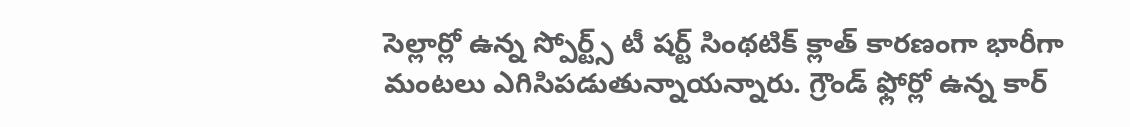సెల్లార్లో ఉన్న స్పోర్ట్స్ టీ షర్ట్ సింథటిక్ క్లాత్ కారణంగా భారీగా మంటలు ఎగిసిపడుతున్నాయన్నారు. గ్రౌండ్ ఫ్లోర్లో ఉన్న కార్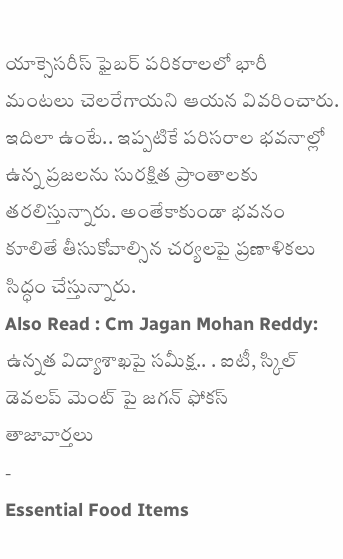యాక్సెసరీస్ ఫైబర్ పరికరాలలో భారీ మంటలు చెలరేగాయని ఆయన వివరించారు. ఇదిలా ఉంటే.. ఇప్పటికే పరిసరాల భవనాల్లో ఉన్న ప్రజలను సురక్షిత ప్రాంతాలకు తరలిస్తున్నారు. అంతేకాకుండా భవనం కూలితే తీసుకోవాల్సిన చర్యలపై ప్రణాళికలు సిద్ధం చేస్తున్నారు.
Also Read : Cm Jagan Mohan Reddy: ఉన్నత విద్యాశాఖపై సమీక్ష.. . ఐటీ, స్కిల్ డెవలప్ మెంట్ పై జగన్ ఫోకస్
తాజావార్తలు
-
Essential Food Items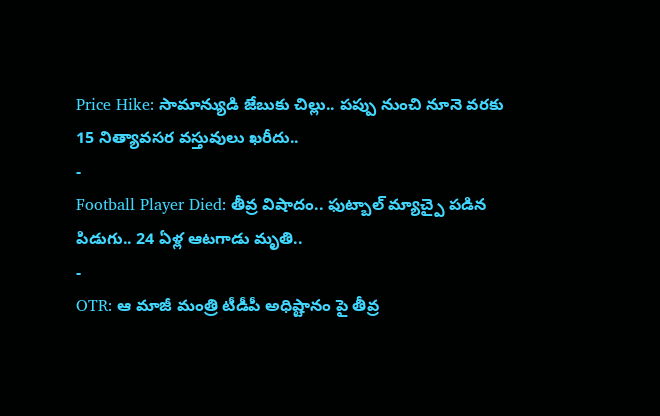Price Hike: సామాన్యుడి జేబుకు చిల్లు.. పప్పు నుంచి నూనె వరకు 15 నిత్యావసర వస్తువులు ఖరీదు..
-
Football Player Died: తీవ్ర విషాదం.. ఫుట్బాల్ మ్యాచ్పై పడిన పిడుగు.. 24 ఏళ్ల ఆటగాడు మృతి..
-
OTR: ఆ మాజీ మంత్రి టీడీపీ అధిష్టానం పై తీవ్ర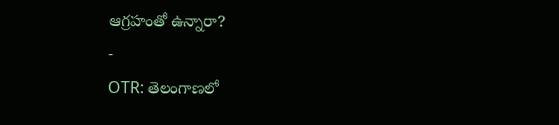ఆగ్రహంతో ఉన్నారా?
-
OTR: తెలంగాణలో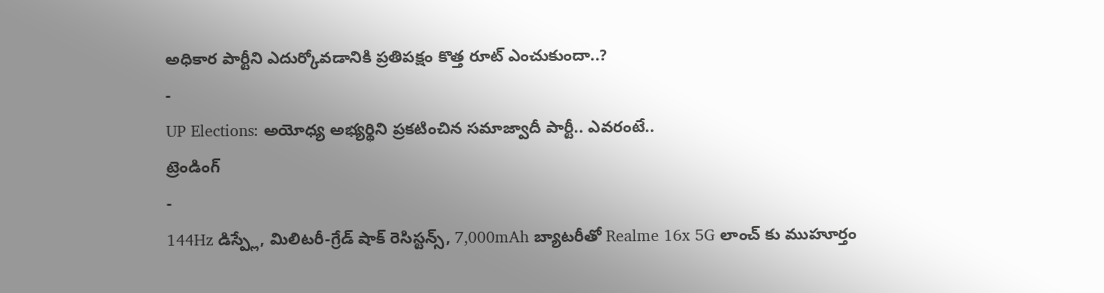అధికార పార్టీని ఎదుర్కోవడానికి ప్రతిపక్షం కొత్త రూట్ ఎంచుకుందా..?
-
UP Elections: అయోధ్య అభ్యర్థిని ప్రకటించిన సమాజ్వాదీ పార్టీ.. ఎవరంటే..
ట్రెండింగ్
-
144Hz డిస్ప్లే, మిలిటరీ-గ్రేడ్ షాక్ రెసిస్టన్స్, 7,000mAh బ్యాటరీతో Realme 16x 5G లాంచ్ కు ముహూర్తం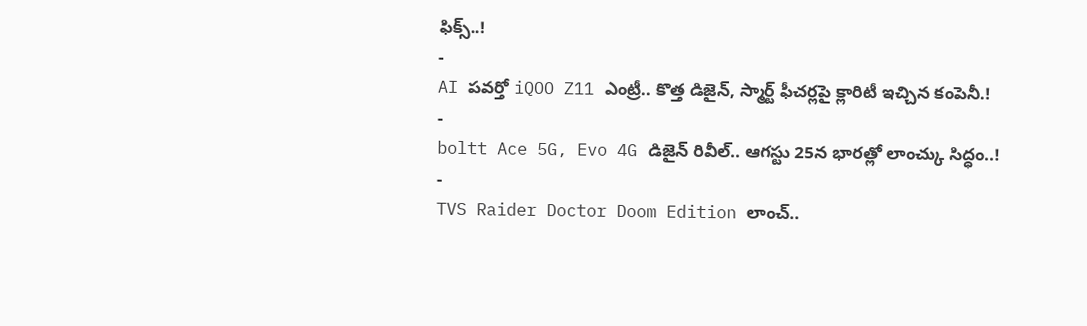ఫిక్స్..!
-
AI పవర్తో iQOO Z11 ఎంట్రీ.. కొత్త డిజైన్, స్మార్ట్ ఫీచర్లపై క్లారిటీ ఇచ్చిన కంపెనీ.!
-
boltt Ace 5G, Evo 4G డిజైన్ రివీల్.. ఆగస్టు 25న భారత్లో లాంచ్కు సిద్ధం..!
-
TVS Raider Doctor Doom Edition లాంచ్..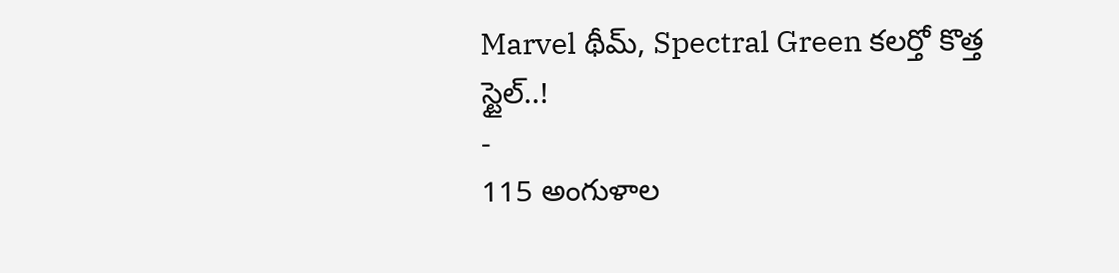Marvel థీమ్, Spectral Green కలర్తో కొత్త స్టైల్..!
-
115 అంగుళాల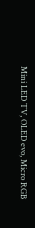Mini LED TV, OLED evo, Micro RGB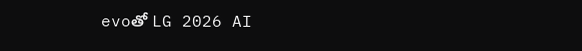evoతో LG 2026 AI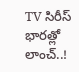TV సిరీస్ భారత్లో లాంచ్..!